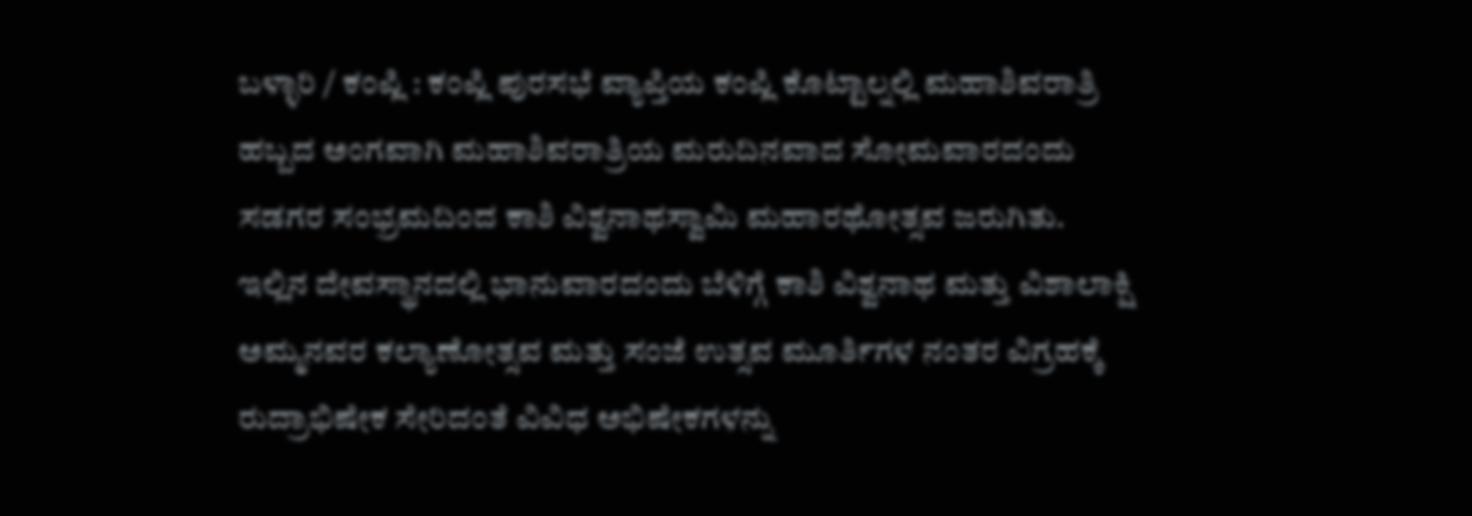ಬಳ್ಳಾರಿ / ಕಂಪ್ಲಿ : ಕಂಪ್ಲಿ ಪುರಸಭೆ ವ್ಯಾಪ್ತಿಯ ಕಂಪ್ಲಿ ಕೊಟ್ಟಾಲ್ನಲ್ಲಿ ಮಹಾಶಿವರಾತ್ರಿ ಹಬ್ಬದ ಅಂಗವಾಗಿ ಮಹಾಶಿವರಾತ್ರಿಯ ಮರುದಿನವಾದ ಸೋಮವಾರದಂದು ಸಡಗರ ಸಂಭ್ರಮದಿಂದ ಕಾಶಿ ವಿಶ್ವನಾಥಸ್ವಾಮಿ ಮಹಾರಥೋತ್ಸವ ಜರುಗಿತು.
ಇಲ್ಲಿನ ದೇವಸ್ಥಾನದಲ್ಲಿ ಭಾನುವಾರದಂದು ಬೆಳಿಗ್ಗೆ ಕಾಶಿ ವಿಶ್ವನಾಥ ಮತ್ತು ವಿಶಾಲಾಕ್ಷಿ ಅಮ್ಮನವರ ಕಲ್ಯಾಣೋತ್ಸವ ಮತ್ತು ಸಂಜೆ ಉತ್ಸವ ಮೂರ್ತಿಗಳ ನಂತರ ವಿಗ್ರಹಕ್ಕೆ ರುದ್ರಾಭಿಷೇಕ ಸೇರಿದಂತೆ ವಿವಿಧ ಅಭಿಷೇಕಗಳನ್ನು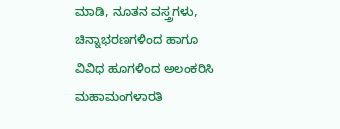ಮಾಡಿ, ನೂತನ ವಸ್ತ್ರಗಳು, ಚಿನ್ನಾಭರಣಗಳಿಂದ ಹಾಗೂ ವಿವಿಧ ಹೂಗಳಿಂದ ಅಲಂಕರಿಸಿ ಮಹಾಮಂಗಳಾರತಿ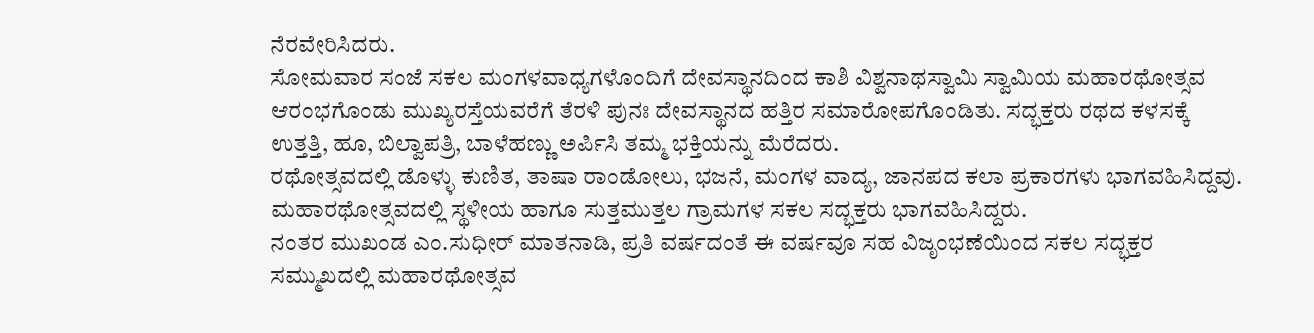ನೆರವೇರಿಸಿದರು.
ಸೋಮವಾರ ಸಂಜೆ ಸಕಲ ಮಂಗಳವಾಧ್ಯಗಳೊಂದಿಗೆ ದೇವಸ್ಥಾನದಿಂದ ಕಾಶಿ ವಿಶ್ವನಾಥಸ್ವಾಮಿ ಸ್ವಾಮಿಯ ಮಹಾರಥೋತ್ಸವ ಆರಂಭಗೊಂಡು ಮುಖ್ಯರಸ್ತೆಯವರೆಗೆ ತೆರಳಿ ಪುನಃ ದೇವಸ್ಥಾನದ ಹತ್ತಿರ ಸಮಾರೋಪಗೊಂಡಿತು. ಸದ್ಭಕ್ತರು ರಥದ ಕಳಸಕ್ಕೆ ಉತ್ತತ್ತಿ, ಹೂ, ಬಿಲ್ವಾಪತ್ರಿ, ಬಾಳೆಹಣ್ಣು ಅರ್ಪಿಸಿ ತಮ್ಮ ಭಕ್ತಿಯನ್ನು ಮೆರೆದರು.
ರಥೋತ್ಸವದಲ್ಲಿ ಡೊಳ್ಳು ಕುಣಿತ, ತಾಷಾ ರಾಂಡೋಲು, ಭಜನೆ, ಮಂಗಳ ವಾದ್ಯ, ಜಾನಪದ ಕಲಾ ಪ್ರಕಾರಗಳು ಭಾಗವಹಿಸಿದ್ದವು. ಮಹಾರಥೋತ್ಸವದಲ್ಲಿ ಸ್ಥಳೀಯ ಹಾಗೂ ಸುತ್ತಮುತ್ತಲ ಗ್ರಾಮಗಳ ಸಕಲ ಸದ್ಭಕ್ತರು ಭಾಗವಹಿಸಿದ್ದರು.
ನಂತರ ಮುಖಂಡ ಎಂ.ಸುಧೀರ್ ಮಾತನಾಡಿ, ಪ್ರತಿ ವರ್ಷದಂತೆ ಈ ವರ್ಷವೂ ಸಹ ವಿಜೃಂಭಣೆಯಿಂದ ಸಕಲ ಸದ್ಭಕ್ತರ ಸಮ್ಮುಖದಲ್ಲಿ ಮಹಾರಥೋತ್ಸವ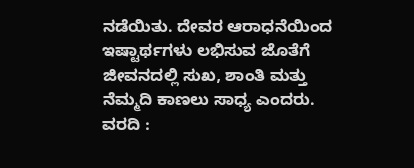ನಡೆಯಿತು. ದೇವರ ಆರಾಧನೆಯಿಂದ ಇಷ್ಟಾರ್ಥಗಳು ಲಭಿಸುವ ಜೊತೆಗೆ ಜೀವನದಲ್ಲಿ ಸುಖ, ಶಾಂತಿ ಮತ್ತು ನೆಮ್ಮದಿ ಕಾಣಲು ಸಾಧ್ಯ ಎಂದರು.
ವರದಿ :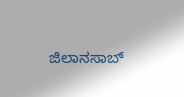ಜಿಲಾನಸಾಬ್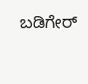ಬಡಿಗೇರ್